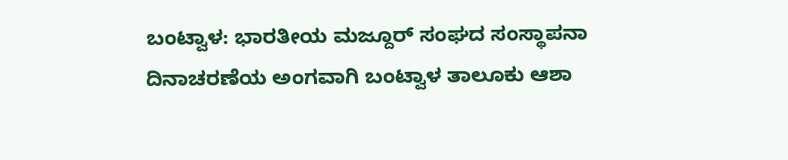ಬಂಟ್ವಾಳ: ಭಾರತೀಯ ಮಜ್ದೂರ್ ಸಂಘದ ಸಂಸ್ಥಾಪನಾ ದಿನಾಚರಣೆಯ ಅಂಗವಾಗಿ ಬಂಟ್ವಾಳ ತಾಲೂಕು ಆಶಾ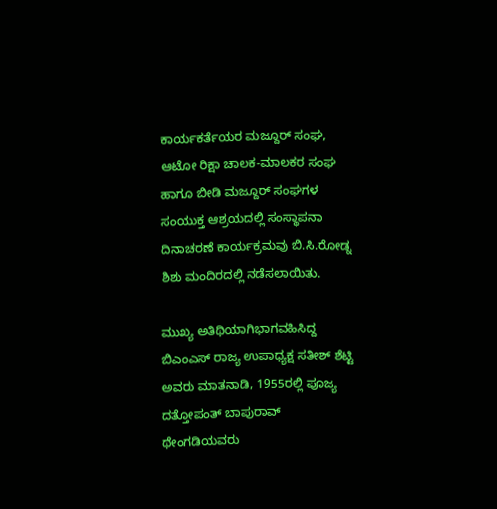ಕಾರ್ಯಕರ್ತೆಯರ ಮಜ್ದೂರ್ ಸಂಘ, ಆಟೋ ರಿಕ್ಷಾ ಚಾಲಕ-ಮಾಲಕರ ಸಂಘ ಹಾಗೂ ಬೀಡಿ ಮಜ್ದೂರ್ ಸಂಘಗಳ ಸಂಯುಕ್ತ ಆಶ್ರಯದಲ್ಲಿ ಸಂಸ್ಥಾಪನಾ ದಿನಾಚರಣೆ ಕಾರ್ಯಕ್ರಮವು ಬಿ.ಸಿ.ರೋಡ್ನ ಶಿಶು ಮಂದಿರದಲ್ಲಿ ನಡೆಸಲಾಯಿತು.

ಮುಖ್ಯ ಅತಿಥಿಯಾಗಿಭಾಗವಹಿಸಿದ್ದ ಬಿಎಂಎಸ್ ರಾಜ್ಯ ಉಪಾಧ್ಯಕ್ಷ ಸತೀಶ್ ಶೆಟ್ಟಿ ಅವರು ಮಾತನಾಡಿ, 1955ರಲ್ಲಿ ಪೂಜ್ಯ ದತ್ತೋಪಂತ್ ಬಾಪುರಾವ್ ಥೇಂಗಡಿಯವರು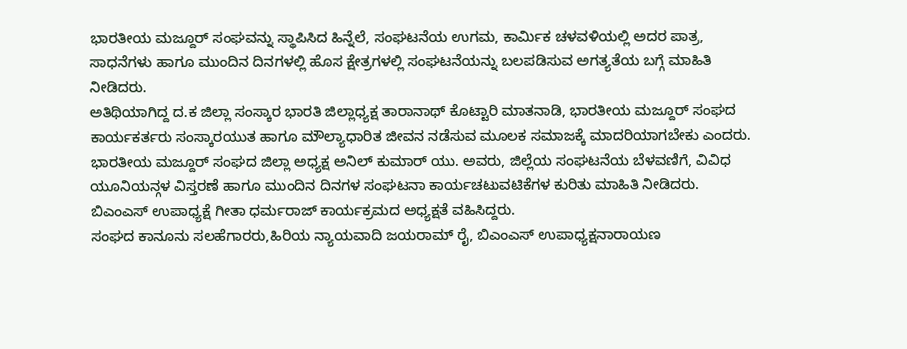ಭಾರತೀಯ ಮಜ್ದೂರ್ ಸಂಘವನ್ನು ಸ್ಥಾಪಿಸಿದ ಹಿನ್ನೆಲೆ, ಸಂಘಟನೆಯ ಉಗಮ, ಕಾರ್ಮಿಕ ಚಳವಳಿಯಲ್ಲಿ ಅದರ ಪಾತ್ರ, ಸಾಧನೆಗಳು ಹಾಗೂ ಮುಂದಿನ ದಿನಗಳಲ್ಲಿ ಹೊಸ ಕ್ಷೇತ್ರಗಳಲ್ಲಿ ಸಂಘಟನೆಯನ್ನು ಬಲಪಡಿಸುವ ಅಗತ್ಯತೆಯ ಬಗ್ಗೆ ಮಾಹಿತಿ ನೀಡಿದರು.
ಅತಿಥಿಯಾಗಿದ್ದ ದ.ಕ ಜಿಲ್ಲಾ ಸಂಸ್ಕಾರ ಭಾರತಿ ಜಿಲ್ಲಾಧ್ಯಕ್ಷ ತಾರಾನಾಥ್ ಕೊಟ್ಟಾರಿ ಮಾತನಾಡಿ, ಭಾರತೀಯ ಮಜ್ದೂರ್ ಸಂಘದ ಕಾರ್ಯಕರ್ತರು ಸಂಸ್ಕಾರಯುತ ಹಾಗೂ ಮೌಲ್ಯಾಧಾರಿತ ಜೀವನ ನಡೆಸುವ ಮೂಲಕ ಸಮಾಜಕ್ಕೆ ಮಾದರಿಯಾಗಬೇಕು ಎಂದರು.
ಭಾರತೀಯ ಮಜ್ದೂರ್ ಸಂಘದ ಜಿಲ್ಲಾ ಅಧ್ಯಕ್ಷ ಅನಿಲ್ ಕುಮಾರ್ ಯು. ಅವರು, ಜಿಲ್ಲೆಯ ಸಂಘಟನೆಯ ಬೆಳವಣಿಗೆ, ವಿವಿಧ ಯೂನಿಯನ್ಗಳ ವಿಸ್ತರಣೆ ಹಾಗೂ ಮುಂದಿನ ದಿನಗಳ ಸಂಘಟನಾ ಕಾರ್ಯಚಟುವಟಿಕೆಗಳ ಕುರಿತು ಮಾಹಿತಿ ನೀಡಿದರು.
ಬಿಎಂಎಸ್ ಉಪಾಧ್ಯಕ್ಷೆ ಗೀತಾ ಧರ್ಮರಾಜ್ ಕಾರ್ಯಕ್ರಮದ ಅಧ್ಯಕ್ಷತೆ ವಹಿಸಿದ್ದರು.
ಸಂಘದ ಕಾನೂನು ಸಲಹೆಗಾರರು,ಹಿರಿಯ ನ್ಯಾಯವಾದಿ ಜಯರಾಮ್ ರೈ, ಬಿಎಂಎಸ್ ಉಪಾಧ್ಯಕ್ಷನಾರಾಯಣ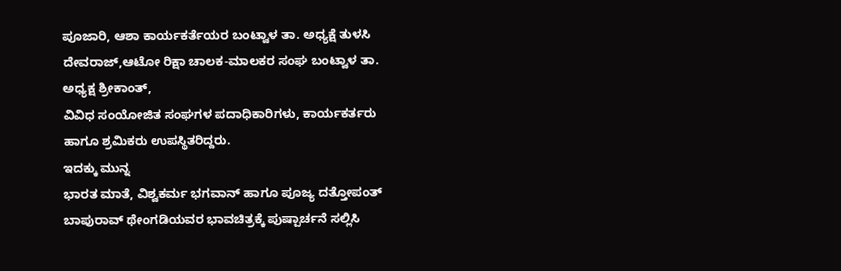ಪೂಜಾರಿ, ಆಶಾ ಕಾರ್ಯಕರ್ತೆಯರ ಬಂಟ್ವಾಳ ತಾ. ಅಧ್ಯಕ್ಷೆ ತುಳಸಿ ದೇವರಾಜ್,ಆಟೋ ರಿಕ್ಷಾ ಚಾಲಕ-ಮಾಲಕರ ಸಂಘ ಬಂಟ್ವಾಳ ತಾ. ಅಧ್ಯಕ್ಷ ಶ್ರೀಕಾಂತ್,
ವಿವಿಧ ಸಂಯೋಜಿತ ಸಂಘಗಳ ಪದಾಧಿಕಾರಿಗಳು, ಕಾರ್ಯಕರ್ತರು ಹಾಗೂ ಶ್ರಮಿಕರು ಉಪಸ್ಥಿತರಿದ್ದರು.
ಇದಕ್ಕು ಮುನ್ನ
ಭಾರತ ಮಾತೆ, ವಿಶ್ವಕರ್ಮ ಭಗವಾನ್ ಹಾಗೂ ಪೂಜ್ಯ ದತ್ತೋಪಂತ್ ಬಾಪುರಾವ್ ಥೇಂಗಡಿಯವರ ಭಾವಚಿತ್ರಕ್ಕೆ ಪುಷ್ಪಾರ್ಚನೆ ಸಲ್ಲಿಸಿ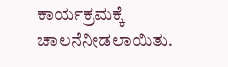ಕಾರ್ಯಕ್ರಮಕ್ಕೆ ಚಾಲನೆನೀಡಲಾಯಿತು.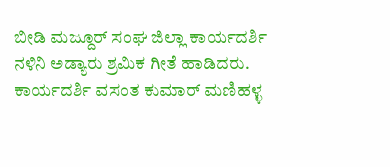ಬೀಡಿ ಮಜ್ದೂರ್ ಸಂಘ ಜಿಲ್ಲಾ ಕಾರ್ಯದರ್ಶಿ
ನಳಿನಿ ಅಡ್ಯಾರು ಶ್ರಮಿಕ ಗೀತೆ ಹಾಡಿದರು. ಕಾರ್ಯದರ್ಶಿ ವಸಂತ ಕುಮಾರ್ ಮಣಿಹಳ್ಳ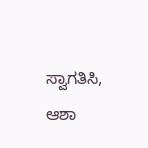ಸ್ವಾಗತಿಸಿ, ಆಶಾ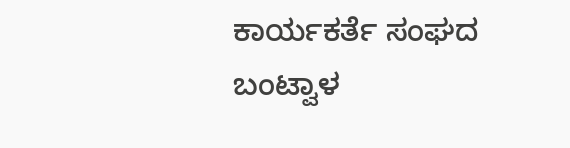ಕಾರ್ಯಕರ್ತೆ ಸಂಘದ ಬಂಟ್ವಾಳ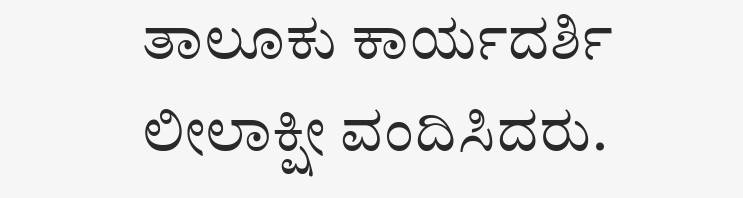ತಾಲೂಕು ಕಾರ್ಯದರ್ಶಿ ಲೀಲಾಕ್ಷೀ ವಂದಿಸಿದರು.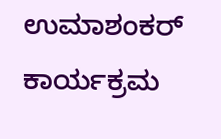ಉಮಾಶಂಕರ್ ಕಾರ್ಯಕ್ರಮ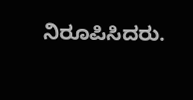ನಿರೂಪಿಸಿದರು.